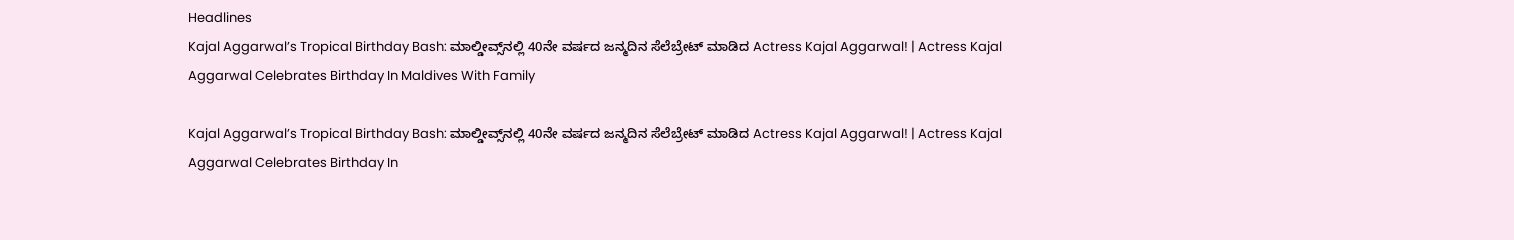Headlines
Kajal Aggarwal’s Tropical Birthday Bash: ಮಾಲ್ಡೀವ್ಸ್‌ನಲ್ಲಿ 40ನೇ ವರ್ಷದ ಜನ್ಮದಿನ ಸೆಲೆಬ್ರೇಟ್‌ ಮಾಡಿದ Actress Kajal Aggarwal! | Actress Kajal Aggarwal Celebrates Birthday In Maldives With Family

Kajal Aggarwal’s Tropical Birthday Bash: ಮಾಲ್ಡೀವ್ಸ್‌ನಲ್ಲಿ 40ನೇ ವರ್ಷದ ಜನ್ಮದಿನ ಸೆಲೆಬ್ರೇಟ್‌ ಮಾಡಿದ Actress Kajal Aggarwal! | Actress Kajal Aggarwal Celebrates Birthday In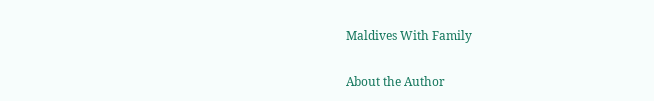Maldives With Family

About the Author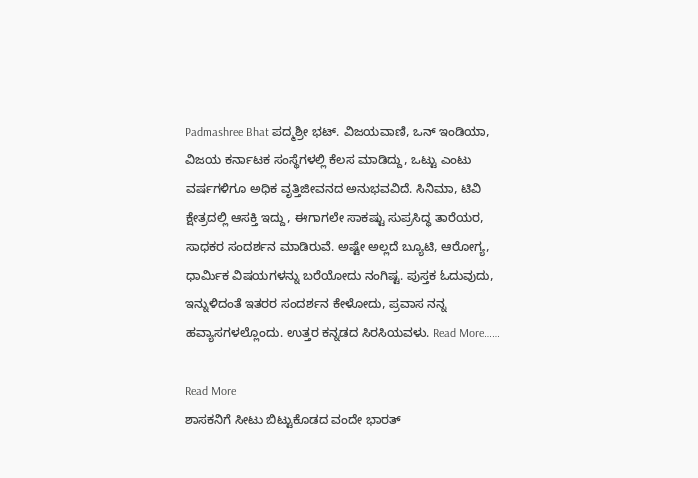Padmashree Bhat ಪದ್ಮಶ್ರೀ ಭಟ್. ವಿಜಯವಾಣಿ, ಒನ್ ಇಂಡಿಯಾ, ವಿಜಯ ಕರ್ನಾಟಕ ಸಂಸ್ಥೆಗಳಲ್ಲಿ ಕೆಲಸ ಮಾಡಿದ್ದು, ಒಟ್ಟು ಎಂಟು ವರ್ಷಗಳಿಗೂ ಅಧಿಕ ವೃತ್ತಿಜೀವನದ ಅನುಭವವಿದೆ. ಸಿನಿಮಾ, ಟಿವಿ ಕ್ಷೇತ್ರದಲ್ಲಿ ಆಸಕ್ತಿ ಇದ್ದು, ಈಗಾಗಲೇ ಸಾಕಷ್ಟು ಸುಪ್ರಸಿದ್ಧ ತಾರೆಯರ, ಸಾಧಕರ ಸಂದರ್ಶನ ಮಾಡಿರುವೆ. ಅಷ್ಟೇ ಅಲ್ಲದೆ ಬ್ಯೂಟಿ, ಆರೋಗ್ಯ, ಧಾರ್ಮಿಕ ವಿಷಯಗಳನ್ನು ಬರೆಯೋದು ನಂಗಿಷ್ಟ. ಪುಸ್ತಕ ಓದುವುದು, ಇನ್ನುಳಿದಂತೆ ಇತರರ ಸಂದರ್ಶನ ಕೇಳೋದು, ಪ್ರವಾಸ ನನ್ನ ಹವ್ಯಾಸಗಳಲ್ಲೊಂದು. ಉತ್ತರ ಕನ್ನಡದ ಸಿರಸಿಯವಳು. Read More……

Read More
ಶಾಸಕನಿಗೆ ಸೀಟು ಬಿಟ್ಟುಕೊಡದ ವಂದೇ ಭಾರತ್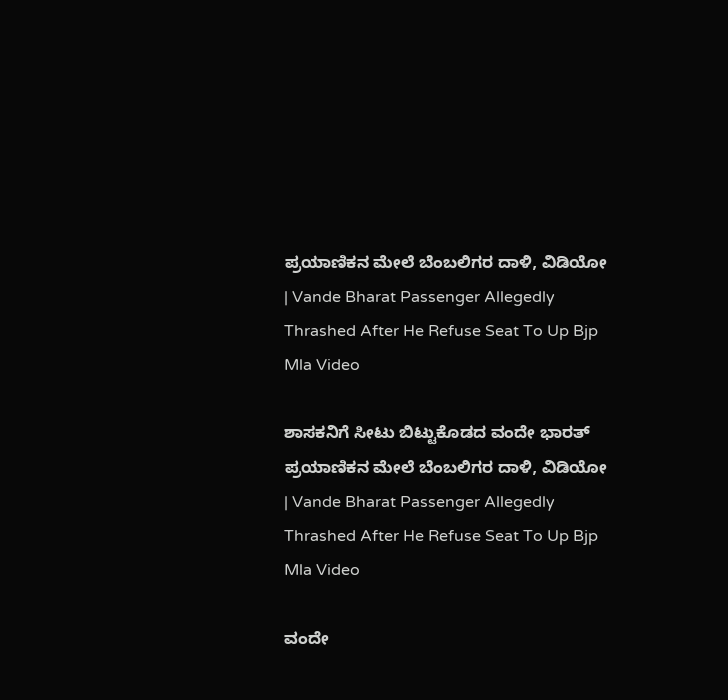ಪ್ರಯಾಣಿಕನ ಮೇಲೆ ಬೆಂಬಲಿಗರ ದಾಳಿ, ವಿಡಿಯೋ | Vande Bharat Passenger Allegedly Thrashed After He Refuse Seat To Up Bjp Mla Video

ಶಾಸಕನಿಗೆ ಸೀಟು ಬಿಟ್ಟುಕೊಡದ ವಂದೇ ಭಾರತ್ ಪ್ರಯಾಣಿಕನ ಮೇಲೆ ಬೆಂಬಲಿಗರ ದಾಳಿ, ವಿಡಿಯೋ | Vande Bharat Passenger Allegedly Thrashed After He Refuse Seat To Up Bjp Mla Video

ವಂದೇ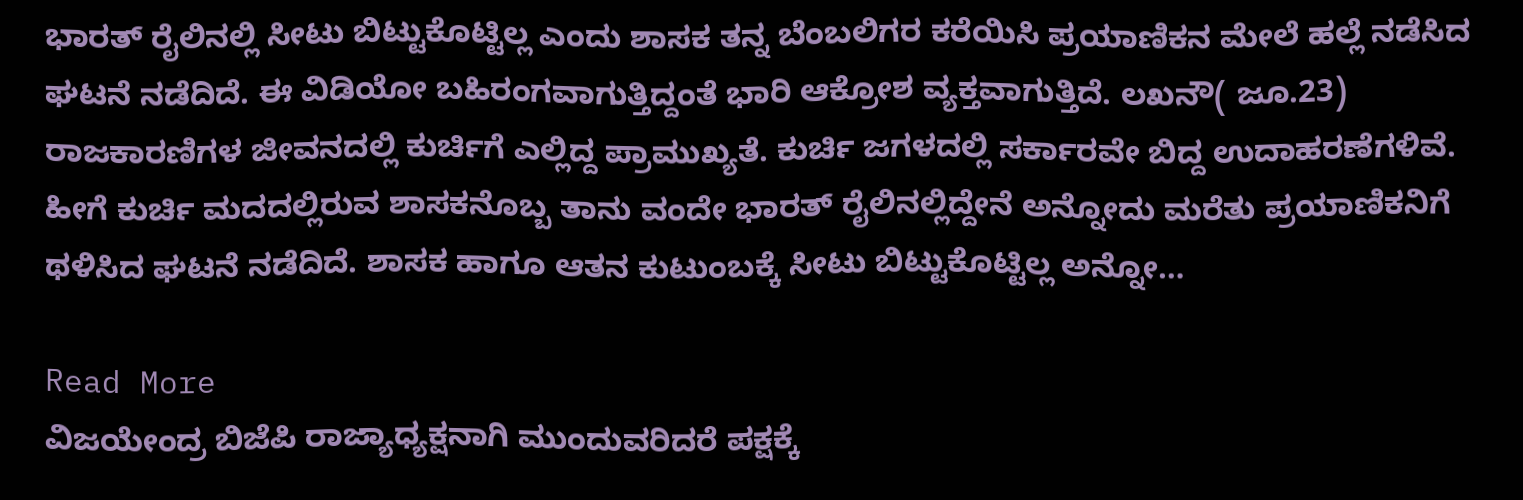ಭಾರತ್ ರೈಲಿನಲ್ಲಿ ಸೀಟು ಬಿಟ್ಟುಕೊಟ್ಟಿಲ್ಲ ಎಂದು ಶಾಸಕ ತನ್ನ ಬೆಂಬಲಿಗರ ಕರೆಯಿಸಿ ಪ್ರಯಾಣಿಕನ ಮೇಲೆ ಹಲ್ಲೆ ನಡೆಸಿದ ಘಟನೆ ನಡೆದಿದೆ. ಈ ವಿಡಿಯೋ ಬಹಿರಂಗವಾಗುತ್ತಿದ್ದಂತೆ ಭಾರಿ ಆಕ್ರೋಶ ವ್ಯಕ್ತವಾಗುತ್ತಿದೆ. ಲಖನೌ( ಜೂ.23) ರಾಜಕಾರಣಿಗಳ ಜೀವನದಲ್ಲಿ ಕುರ್ಚಿಗೆ ಎಲ್ಲಿದ್ದ ಪ್ರಾಮುಖ್ಯತೆ. ಕುರ್ಚಿ ಜಗಳದಲ್ಲಿ ಸರ್ಕಾರವೇ ಬಿದ್ದ ಉದಾಹರಣೆಗಳಿವೆ. ಹೀಗೆ ಕುರ್ಚಿ ಮದದಲ್ಲಿರುವ ಶಾಸಕನೊಬ್ಬ ತಾನು ವಂದೇ ಭಾರತ್ ರೈಲಿನಲ್ಲಿದ್ದೇನೆ ಅನ್ನೋದು ಮರೆತು ಪ್ರಯಾಣಿಕನಿಗೆ ಥಳಿಸಿದ ಘಟನೆ ನಡೆದಿದೆ. ಶಾಸಕ ಹಾಗೂ ಆತನ ಕುಟುಂಬಕ್ಕೆ ಸೀಟು ಬಿಟ್ಟುಕೊಟ್ಟಿಲ್ಲ ಅನ್ನೋ…

Read More
ವಿಜಯೇಂದ್ರ ಬಿಜೆಪಿ ರಾಜ್ಯಾಧ್ಯಕ್ಷನಾಗಿ ಮುಂದುವರಿದರೆ ಪಕ್ಷಕ್ಕೆ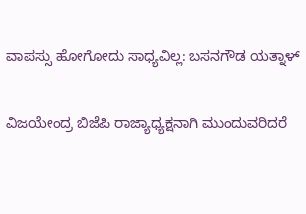ವಾಪಸ್ಸು ಹೋಗೋದು ಸಾಧ್ಯವಿಲ್ಲ: ಬಸನಗೌಡ ಯತ್ನಾಳ್

ವಿಜಯೇಂದ್ರ ಬಿಜೆಪಿ ರಾಜ್ಯಾಧ್ಯಕ್ಷನಾಗಿ ಮುಂದುವರಿದರೆ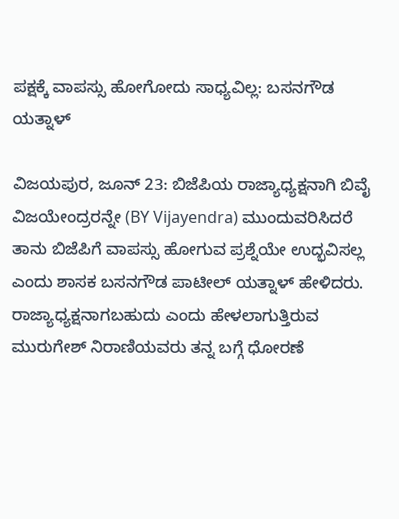ಪಕ್ಷಕ್ಕೆ ವಾಪಸ್ಸು ಹೋಗೋದು ಸಾಧ್ಯವಿಲ್ಲ: ಬಸನಗೌಡ ಯತ್ನಾಳ್

ವಿಜಯಪುರ, ಜೂನ್ 23: ಬಿಜೆಪಿಯ ರಾಜ್ಯಾಧ್ಯಕ್ಷನಾಗಿ ಬಿವೈ ವಿಜಯೇಂದ್ರರನ್ನೇ (BY Vijayendra) ಮುಂದುವರಿಸಿದರೆ ತಾನು ಬಿಜೆಪಿಗೆ ವಾಪಸ್ಸು ಹೋಗುವ ಪ್ರಶ್ನೆಯೇ ಉದ್ಭವಿಸಲ್ಲ ಎಂದು ಶಾಸಕ ಬಸನಗೌಡ ಪಾಟೀಲ್ ಯತ್ನಾಳ್ ಹೇಳಿದರು. ರಾಜ್ಯಾಧ್ಯಕ್ಷನಾಗಬಹುದು ಎಂದು ಹೇಳಲಾಗುತ್ತಿರುವ ಮುರುಗೇಶ್ ನಿರಾಣಿಯವರು ತನ್ನ ಬಗ್ಗೆ ಧೋರಣೆ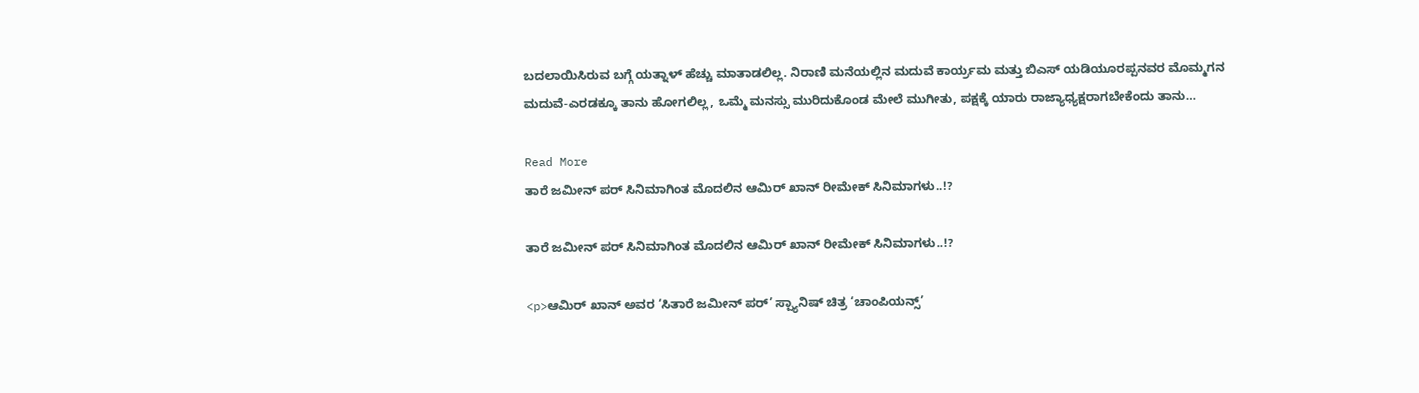ಬದಲಾಯಿಸಿರುವ ಬಗ್ಗೆ ಯತ್ನಾಳ್ ಹೆಚ್ಚು ಮಾತಾಡಲಿಲ್ಲ. ನಿರಾಣಿ ಮನೆಯಲ್ಲಿನ ಮದುವೆ ಕಾರ್ಯ್ರಮ ಮತ್ತು ಬಿಎಸ್ ಯಡಿಯೂರಪ್ಪನವರ ಮೊಮ್ಮಗನ ಮದುವೆ-ಎರಡಕ್ಕೂ ತಾನು ಹೋಗಲಿಲ್ಲ, ಒಮ್ಮೆ ಮನಸ್ಸು ಮುರಿದುಕೊಂಡ ಮೇಲೆ ಮುಗೀತು, ಪಕ್ಷಕ್ಕೆ ಯಾರು ರಾಜ್ಯಾಧ್ಯಕ್ಷರಾಗಬೇಕೆಂದು ತಾನು…

Read More
ತಾರೆ ಜಮೀನ್ ಪರ್ ಸಿನಿಮಾಗಿಂತ ಮೊದಲಿನ ಆಮಿರ್ ಖಾನ್ ರೀಮೇಕ್ ಸಿನಿಮಾಗಳು..!?

ತಾರೆ ಜಮೀನ್ ಪರ್ ಸಿನಿಮಾಗಿಂತ ಮೊದಲಿನ ಆಮಿರ್ ಖಾನ್ ರೀಮೇಕ್ ಸಿನಿಮಾಗಳು..!?

<p>ಆಮಿರ್ ಖಾನ್ ಅವರ ‘ಸಿತಾರೆ ಜಮೀನ್ ಪರ್’ ಸ್ಪ್ಯಾನಿಷ್ ಚಿತ್ರ ‘ಚಾಂಪಿಯನ್ಸ್’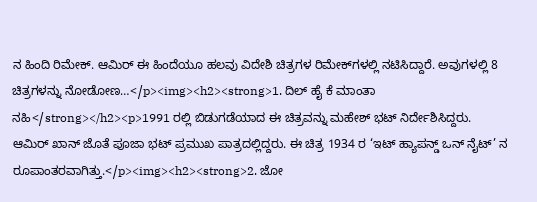ನ ಹಿಂದಿ ರಿಮೇಕ್. ಆಮಿರ್ ಈ ಹಿಂದೆಯೂ ಹಲವು ವಿದೇಶಿ ಚಿತ್ರಗಳ ರಿಮೇಕ್‌ಗಳಲ್ಲಿ ನಟಿಸಿದ್ದಾರೆ. ಅವುಗಳಲ್ಲಿ 8 ಚಿತ್ರಗಳನ್ನು ನೋಡೋಣ…</p><img><h2><strong>1. ದಿಲ್ ಹೈ ಕೆ ಮಾಂತಾ ನಹಿ</strong></h2><p>1991 ರಲ್ಲಿ ಬಿಡುಗಡೆಯಾದ ಈ ಚಿತ್ರವನ್ನು ಮಹೇಶ್ ಭಟ್ ನಿರ್ದೇಶಿಸಿದ್ದರು. ಆಮಿರ್ ಖಾನ್ ಜೊತೆ ಪೂಜಾ ಭಟ್ ಪ್ರಮುಖ ಪಾತ್ರದಲ್ಲಿದ್ದರು. ಈ ಚಿತ್ರ 1934 ರ ‘ಇಟ್ ಹ್ಯಾಪನ್ಡ್ ಒನ್ ನೈಟ್’ ನ ರೂಪಾಂತರವಾಗಿತ್ತು.</p><img><h2><strong>2. ಜೋ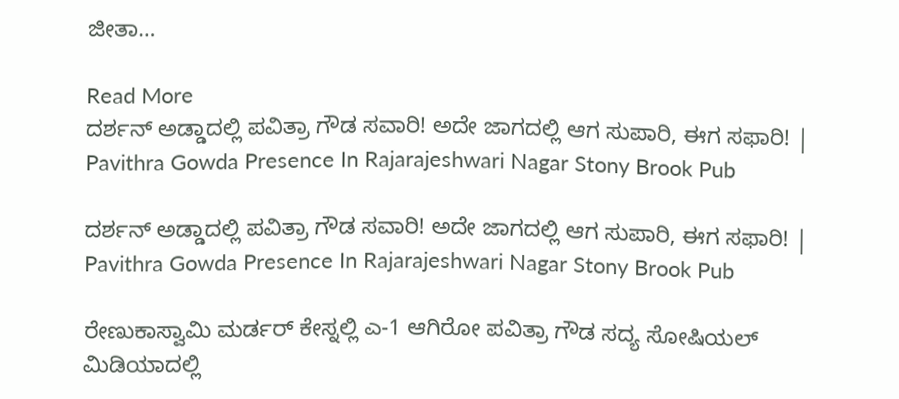ಜೀತಾ…

Read More
ದರ್ಶನ್ ಅಡ್ಡಾದಲ್ಲಿ ಪವಿತ್ರಾ ಗೌಡ ಸವಾರಿ! ಅದೇ ಜಾಗದಲ್ಲಿ ಆಗ ಸುಪಾರಿ, ಈಗ ಸಫಾರಿ! | Pavithra Gowda Presence In Rajarajeshwari Nagar Stony Brook Pub

ದರ್ಶನ್ ಅಡ್ಡಾದಲ್ಲಿ ಪವಿತ್ರಾ ಗೌಡ ಸವಾರಿ! ಅದೇ ಜಾಗದಲ್ಲಿ ಆಗ ಸುಪಾರಿ, ಈಗ ಸಫಾರಿ! | Pavithra Gowda Presence In Rajarajeshwari Nagar Stony Brook Pub

ರೇಣುಕಾಸ್ವಾಮಿ ಮರ್ಡರ್ ಕೇಸ್ನಲ್ಲಿ ಎ-1 ಆಗಿರೋ ಪವಿತ್ರಾ ಗೌಡ ಸದ್ಯ ಸೋಷಿಯಲ್ ಮಿಡಿಯಾದಲ್ಲಿ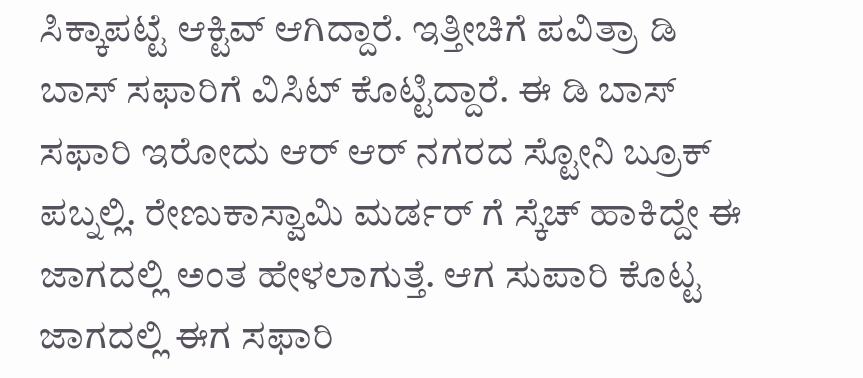ಸಿಕ್ಕಾಪಟ್ಟೆ ಆಕ್ಟಿವ್ ಆಗಿದ್ದಾರೆ. ಇತ್ತೀಚಿಗೆ ಪವಿತ್ರಾ ಡಿ ಬಾಸ್ ಸಫಾರಿಗೆ ವಿಸಿಟ್ ಕೊಟ್ಟಿದ್ದಾರೆ. ಈ ಡಿ ಬಾಸ್ ಸಫಾರಿ ಇರೋದು ಆರ್ ಆರ್ ನಗರದ ಸ್ಟೋನಿ ಬ್ರೂಕ್ ಪಬ್ನಲ್ಲಿ. ರೇಣುಕಾಸ್ವಾಮಿ ಮರ್ಡರ್ ಗೆ ಸ್ಕೆಚ್ ಹಾಕಿದ್ದೇ ಈ ಜಾಗದಲ್ಲಿ ಅಂತ ಹೇಳಲಾಗುತ್ತೆ. ಆಗ ಸುಪಾರಿ ಕೊಟ್ಟ ಜಾಗದಲ್ಲಿ ಈಗ ಸಫಾರಿ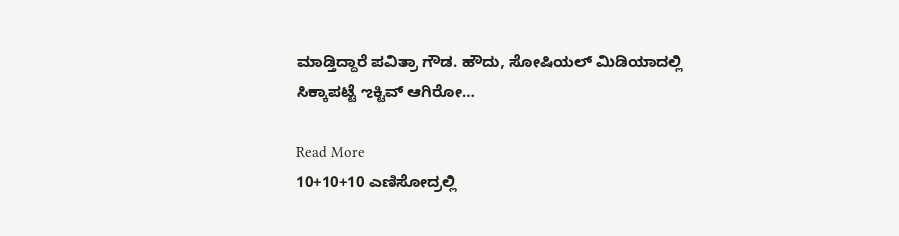ಮಾಡ್ತಿದ್ದಾರೆ ಪವಿತ್ರಾ ಗೌಡ. ಹೌದು, ಸೋಷಿಯಲ್ ಮಿಡಿಯಾದಲ್ಲಿ ಸಿಕ್ಕಾಪಟ್ಟೆ ಌಕ್ಟಿವ್ ಆಗಿರೋ…

Read More
10+10+10 ಎಣಿಸೋದ್ರಲ್ಲಿ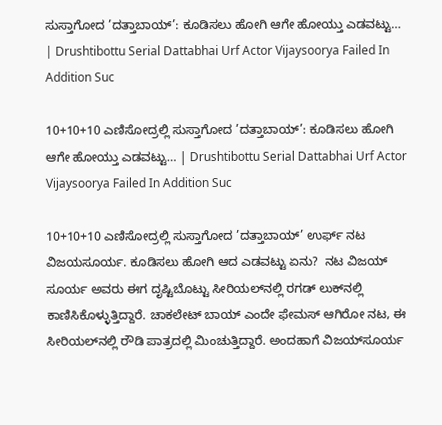ಸುಸ್ತಾಗೋದ ’ದತ್ತಾಬಾಯ್’: ಕೂಡಿಸಲು ಹೋಗಿ ಆಗೇ ಹೋಯ್ತು ಎಡವಟ್ಟು… | Drushtibottu Serial Dattabhai Urf Actor Vijaysoorya Failed In Addition Suc

10+10+10 ಎಣಿಸೋದ್ರಲ್ಲಿ ಸುಸ್ತಾಗೋದ ’ದತ್ತಾಬಾಯ್’: ಕೂಡಿಸಲು ಹೋಗಿ ಆಗೇ ಹೋಯ್ತು ಎಡವಟ್ಟು… | Drushtibottu Serial Dattabhai Urf Actor Vijaysoorya Failed In Addition Suc

10+10+10 ಎಣಿಸೋದ್ರಲ್ಲಿ ಸುಸ್ತಾಗೋದ ’ದತ್ತಾಬಾಯ್’ ಉರ್ಫ್ ನಟ ವಿಜಯಸೂರ್ಯ. ಕೂಡಿಸಲು ಹೋಗಿ ಆದ ಎಡವಟ್ಟು ಏನು?  ನಟ ವಿಜಯ್ ಸೂರ್ಯ ಅವರು ಈಗ ದೃಷ್ಟಿಬೊಟ್ಟು ಸೀರಿಯಲ್‌ನಲ್ಲಿ ರಗಡ್‌ ಲುಕ್‌ನಲ್ಲಿ ಕಾಣಿಸಿಕೊಳ್ಳುತ್ತಿದ್ದಾರೆ. ಚಾಕಲೇಟ್‌ ಬಾಯ್‌ ಎಂದೇ ಫೇಮಸ್‌ ಆಗಿರೋ ನಟ, ಈ ಸೀರಿಯಲ್‌ನಲ್ಲಿ ರೌಡಿ ಪಾತ್ರದಲ್ಲಿ ಮಿಂಚುತ್ತಿದ್ದಾರೆ. ಅಂದಹಾಗೆ ವಿಜಯ್‌ಸೂರ್ಯ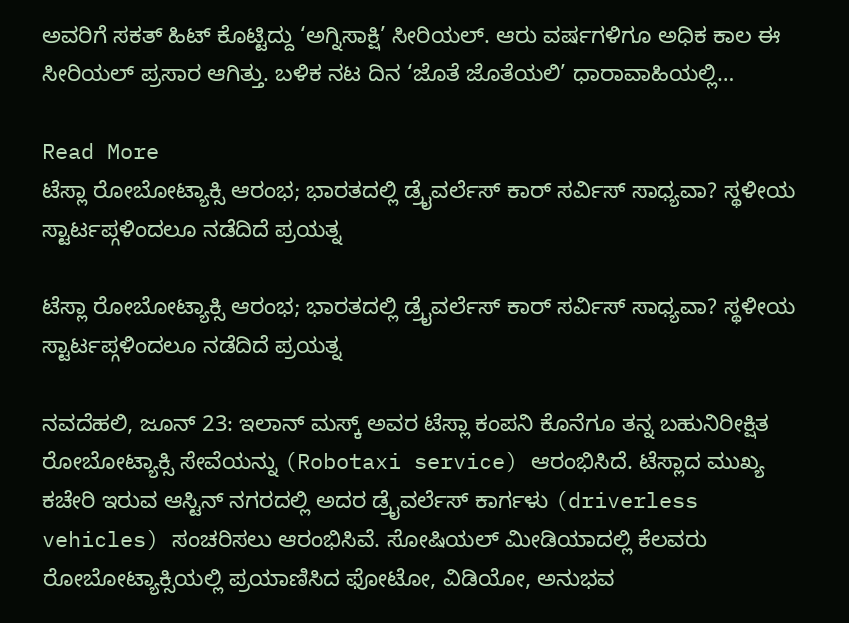ಅವರಿಗೆ ಸಕತ್‌ ಹಿಟ್‌ ಕೊಟ್ಟಿದ್ದು ‘ಅಗ್ನಿಸಾಕ್ಷಿ’ ಸೀರಿಯಲ್‌. ಆರು ವರ್ಷಗಳಿಗೂ ಅಧಿಕ ಕಾಲ ಈ ಸೀರಿಯಲ್‌ ಪ್ರಸಾರ ಆಗಿತ್ತು. ಬಳಿಕ ನಟ ದಿನ ‘ಜೊತೆ ಜೊತೆಯಲಿ’ ಧಾರಾವಾಹಿಯಲ್ಲಿ…

Read More
ಟೆಸ್ಲಾ ರೋಬೋಟ್ಯಾಕ್ಸಿ ಆರಂಭ; ಭಾರತದಲ್ಲಿ ಡ್ರೈವರ್ಲೆಸ್ ಕಾರ್ ಸರ್ವಿಸ್ ಸಾಧ್ಯವಾ? ಸ್ಥಳೀಯ ಸ್ಟಾರ್ಟಪ್ಗಳಿಂದಲೂ ನಡೆದಿದೆ ಪ್ರಯತ್ನ

ಟೆಸ್ಲಾ ರೋಬೋಟ್ಯಾಕ್ಸಿ ಆರಂಭ; ಭಾರತದಲ್ಲಿ ಡ್ರೈವರ್ಲೆಸ್ ಕಾರ್ ಸರ್ವಿಸ್ ಸಾಧ್ಯವಾ? ಸ್ಥಳೀಯ ಸ್ಟಾರ್ಟಪ್ಗಳಿಂದಲೂ ನಡೆದಿದೆ ಪ್ರಯತ್ನ

ನವದೆಹಲಿ, ಜೂನ್ 23: ಇಲಾನ್ ಮಸ್ಕ್ ಅವರ ಟೆಸ್ಲಾ ಕಂಪನಿ ಕೊನೆಗೂ ತನ್ನ ಬಹುನಿರೀಕ್ಷಿತ ರೋಬೋಟ್ಯಾಕ್ಸಿ ಸೇವೆಯನ್ನು (Robotaxi service) ಆರಂಭಿಸಿದೆ. ಟೆಸ್ಲಾದ ಮುಖ್ಯ ಕಚೇರಿ ಇರುವ ಆಸ್ಟಿನ್ ನಗರದಲ್ಲಿ ಅದರ ಡ್ರೈವರ್ಲೆಸ್ ಕಾರ್ಗಳು (driverless vehicles) ಸಂಚರಿಸಲು ಆರಂಭಿಸಿವೆ. ಸೋಷಿಯಲ್ ಮೀಡಿಯಾದಲ್ಲಿ ಕೆಲವರು ರೋಬೋಟ್ಯಾಕ್ಸಿಯಲ್ಲಿ ಪ್ರಯಾಣಿಸಿದ ಫೋಟೋ, ವಿಡಿಯೋ, ಅನುಭವ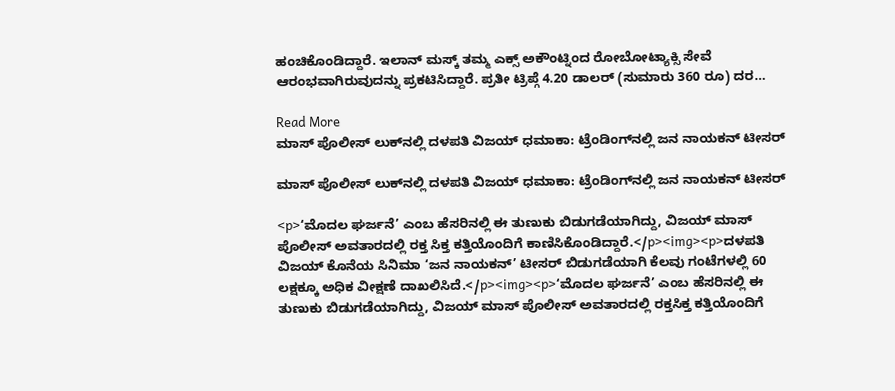ಹಂಚಿಕೊಂಡಿದ್ದಾರೆ. ಇಲಾನ್ ಮಸ್ಕ್ ತಮ್ಮ ಎಕ್ಸ್ ಅಕೌಂಟ್ನಿಂದ ರೋಬೋಟ್ಯಾಕ್ಸಿ ಸೇವೆ ಆರಂಭವಾಗಿರುವುದನ್ನು ಪ್ರಕಟಿಸಿದ್ದಾರೆ. ಪ್ರತೀ ಟ್ರಿಪ್ಗೆ 4.20 ಡಾಲರ್ (ಸುಮಾರು 360 ರೂ) ದರ…

Read More
ಮಾಸ್ ಪೊಲೀಸ್ ಲುಕ್‌ನಲ್ಲಿ ದಳಪತಿ ವಿಜಯ್ ಧಮಾಕಾ: ಟ್ರೆಂಡಿಂಗ್‌ನಲ್ಲಿ ಜನ ನಾಯಕನ್ ಟೀಸರ್

ಮಾಸ್ ಪೊಲೀಸ್ ಲುಕ್‌ನಲ್ಲಿ ದಳಪತಿ ವಿಜಯ್ ಧಮಾಕಾ: ಟ್ರೆಂಡಿಂಗ್‌ನಲ್ಲಿ ಜನ ನಾಯಕನ್ ಟೀಸರ್

<p>‘ಮೊದಲ ಘರ್ಜನೆ’ ಎಂಬ ಹೆಸರಿನಲ್ಲಿ ಈ ತುಣುಕು ಬಿಡುಗಡೆಯಾಗಿದ್ದು, ವಿಜಯ್ ಮಾಸ್ ಪೊಲೀಸ್ ಅವತಾರದಲ್ಲಿ ರಕ್ತ ಸಿಕ್ತ ಕತ್ತಿಯೊಂದಿಗೆ ಕಾಣಿಸಿಕೊಂಡಿದ್ದಾರೆ.</p><img><p>ದಳಪತಿ ವಿಜಯ್ ಕೊನೆಯ ಸಿನಿಮಾ ‘ಜನ ನಾಯಕನ್’ ಟೀಸರ್ ಬಿಡುಗಡೆಯಾಗಿ ಕೆಲವು ಗಂಟೆಗಳಲ್ಲಿ 60 ಲಕ್ಷಕ್ಕೂ ಅಧಿಕ ವೀಕ್ಷಣೆ ದಾಖಲಿಸಿದೆ.</p><img><p>‘ಮೊದಲ ಘರ್ಜನೆ’ ಎಂಬ ಹೆಸರಿನಲ್ಲಿ ಈ ತುಣುಕು ಬಿಡುಗಡೆಯಾಗಿದ್ದು, ವಿಜಯ್ ಮಾಸ್ ಪೊಲೀಸ್ ಅವತಾರದಲ್ಲಿ ರಕ್ತಸಿಕ್ತ ಕತ್ತಿಯೊಂದಿಗೆ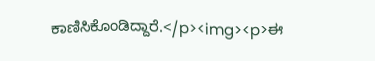ಕಾಣಿಸಿಕೊಂಡಿದ್ದಾರೆ.</p><img><p>ಈ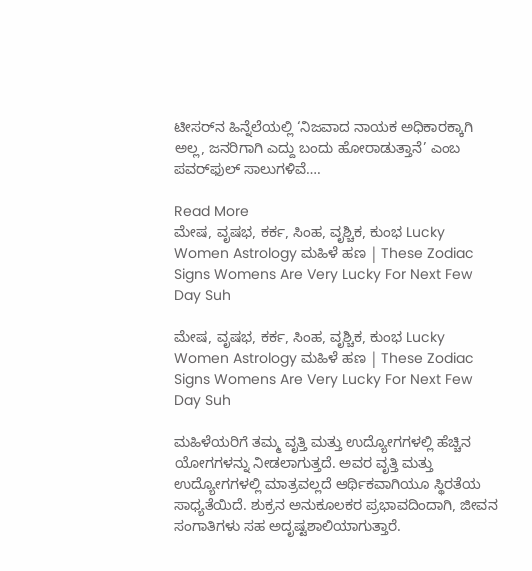ಟೀಸರ್‌ನ ಹಿನ್ನೆಲೆಯಲ್ಲಿ ‘ನಿಜವಾದ ನಾಯಕ ಅಧಿಕಾರಕ್ಕಾಗಿ ಅಲ್ಲ, ಜನರಿಗಾಗಿ ಎದ್ದು ಬಂದು ಹೋರಾಡುತ್ತಾನೆ’ ಎಂಬ ಪವರ್‌ಫುಲ್ ಸಾಲುಗಳಿವೆ….

Read More
ಮೇಷ, ವೃಷಭ, ಕರ್ಕ, ಸಿಂಹ, ವೃಶ್ಚಿಕ, ಕುಂಭ Lucky Women Astrology ಮಹಿಳೆ ಹಣ | These Zodiac Signs Womens Are Very Lucky For Next Few Day Suh

ಮೇಷ, ವೃಷಭ, ಕರ್ಕ, ಸಿಂಹ, ವೃಶ್ಚಿಕ, ಕುಂಭ Lucky Women Astrology ಮಹಿಳೆ ಹಣ | These Zodiac Signs Womens Are Very Lucky For Next Few Day Suh

ಮಹಿಳೆಯರಿಗೆ ತಮ್ಮ ವೃತ್ತಿ ಮತ್ತು ಉದ್ಯೋಗಗಳಲ್ಲಿ ಹೆಚ್ಚಿನ ಯೋಗಗಳನ್ನು ನೀಡಲಾಗುತ್ತದೆ. ಅವರ ವೃತ್ತಿ ಮತ್ತು ಉದ್ಯೋಗಗಳಲ್ಲಿ ಮಾತ್ರವಲ್ಲದೆ ಆರ್ಥಿಕವಾಗಿಯೂ ಸ್ಥಿರತೆಯ ಸಾಧ್ಯತೆಯಿದೆ. ಶುಕ್ರನ ಅನುಕೂಲಕರ ಪ್ರಭಾವದಿಂದಾಗಿ, ಜೀವನ ಸಂಗಾತಿಗಳು ಸಹ ಅದೃಷ್ಟಶಾಲಿಯಾಗುತ್ತಾರೆ.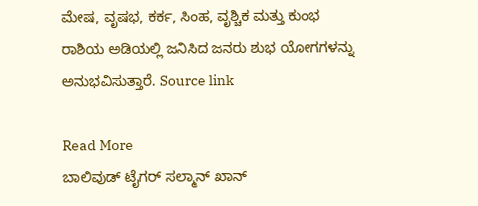ಮೇಷ, ವೃಷಭ, ಕರ್ಕ, ಸಿಂಹ, ವೃಶ್ಚಿಕ ಮತ್ತು ಕುಂಭ ರಾಶಿಯ ಅಡಿಯಲ್ಲಿ ಜನಿಸಿದ ಜನರು ಶುಭ ಯೋಗಗಳನ್ನು ಅನುಭವಿಸುತ್ತಾರೆ. Source link

Read More
ಬಾಲಿವುಡ್ ಟೈಗರ್ ಸಲ್ಮಾನ್ ಖಾನ್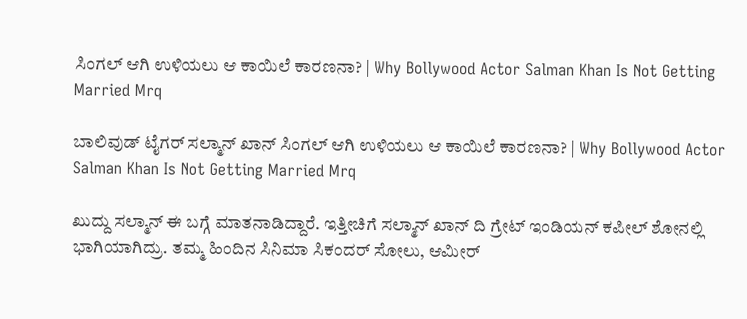ಸಿಂಗಲ್ ಆಗಿ ಉಳಿಯಲು ಆ ಕಾಯಿಲೆ ಕಾರಣನಾ? | Why Bollywood Actor Salman Khan Is Not Getting Married Mrq

ಬಾಲಿವುಡ್ ಟೈಗರ್ ಸಲ್ಮಾನ್ ಖಾನ್ ಸಿಂಗಲ್ ಆಗಿ ಉಳಿಯಲು ಆ ಕಾಯಿಲೆ ಕಾರಣನಾ? | Why Bollywood Actor Salman Khan Is Not Getting Married Mrq

ಖುದ್ದು ಸಲ್ಮಾನ್ ಈ ಬಗ್ಗೆ ಮಾತನಾಡಿದ್ದಾರೆ. ಇತ್ತೀಚಿಗೆ ಸಲ್ಮಾನ್ ಖಾನ್ ದಿ ಗ್ರೇಟ್ ಇಂಡಿಯನ್ ಕಪೀಲ್ ಶೋನಲ್ಲಿ ಭಾಗಿಯಾಗಿದ್ರು. ತಮ್ಮ ಹಿಂದಿನ ಸಿನಿಮಾ ಸಿಕಂದರ್ ಸೋಲು, ಆಮೀರ್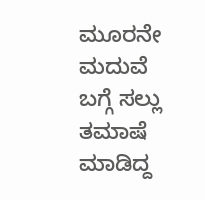ಮೂರನೇ ಮದುವೆ ಬಗ್ಗೆ ಸಲ್ಲು ತಮಾಷೆ ಮಾಡಿದ್ದ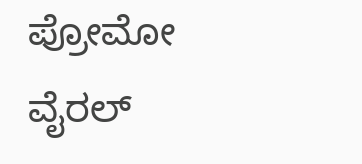ಪ್ರೋಮೋ ವೈರಲ್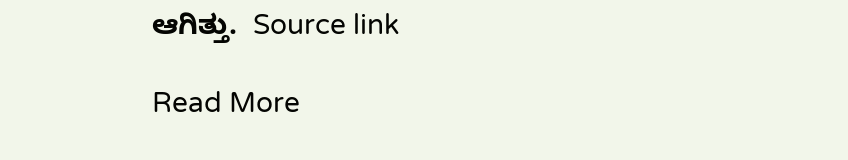ಆಗಿತ್ತು.  Source link

Read More